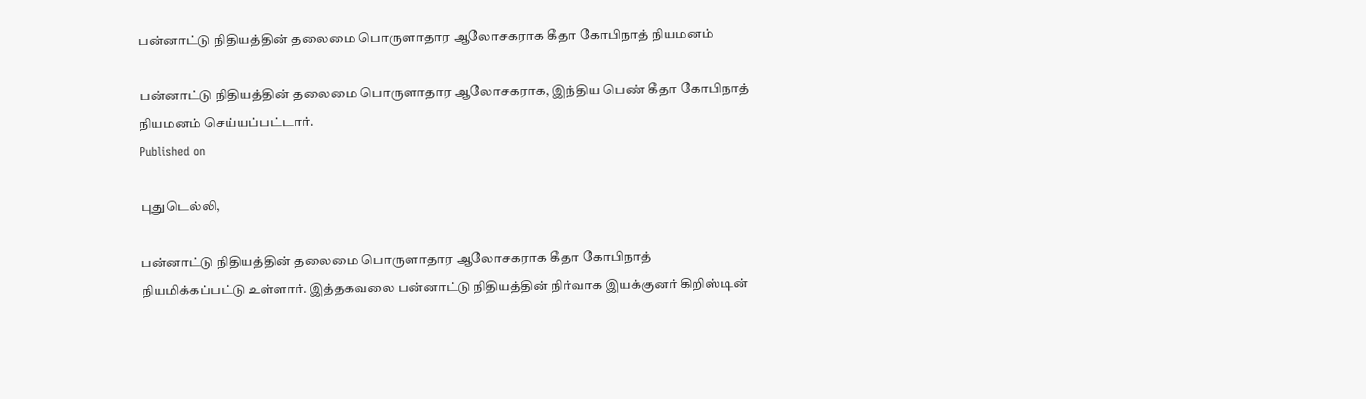பன்னாட்டு நிதியத்தின் தலைமை பொருளாதார ஆலோசகராக கீதா கோபிநாத் நியமனம்

பன்னாட்டு நிதியத்தின் தலைமை பொருளாதார ஆலோசகராக, இந்திய பெண் கீதா கோபிநாத் நியமனம் செய்யப்பட்டார்.
Published on

புதுடெல்லி,

பன்னாட்டு நிதியத்தின் தலைமை பொருளாதார ஆலோசகராக கீதா கோபிநாத் நியமிக்கப்பட்டு உள்ளார். இத்தகவலை பன்னாட்டு நிதியத்தின் நிர்வாக இயக்குனர் கிறிஸ்டின்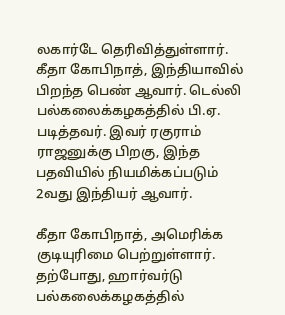லகார்டே தெரிவித்துள்ளார். கீதா கோபிநாத், இந்தியாவில் பிறந்த பெண் ஆவார். டெல்லி பல்கலைக்கழகத்தில் பி.ஏ. படித்தவர். இவர் ரகுராம் ராஜனுக்கு பிறகு, இந்த பதவியில் நியமிக்கப்படும் 2வது இந்தியர் ஆவார்.

கீதா கோபிநாத், அமெரிக்க குடியுரிமை பெற்றுள்ளார். தற்போது, ஹார்வர்டு பல்கலைக்கழகத்தில்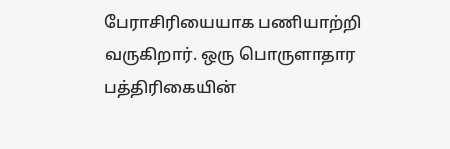பேராசிரியையாக பணியாற்றி வருகிறார். ஒரு பொருளாதார பத்திரிகையின்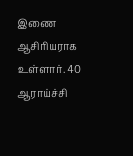இணை ஆசிரியராக உள்ளார். 40 ஆராய்ச்சி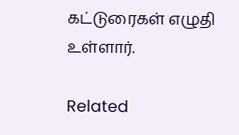கட்டுரைகள் எழுதி உள்ளார்.

Related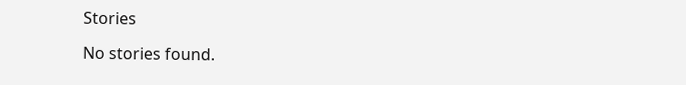Stories

No stories found.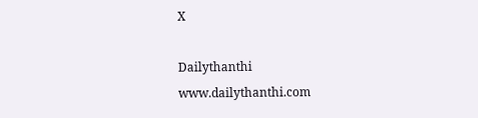X

Dailythanthi
www.dailythanthi.com